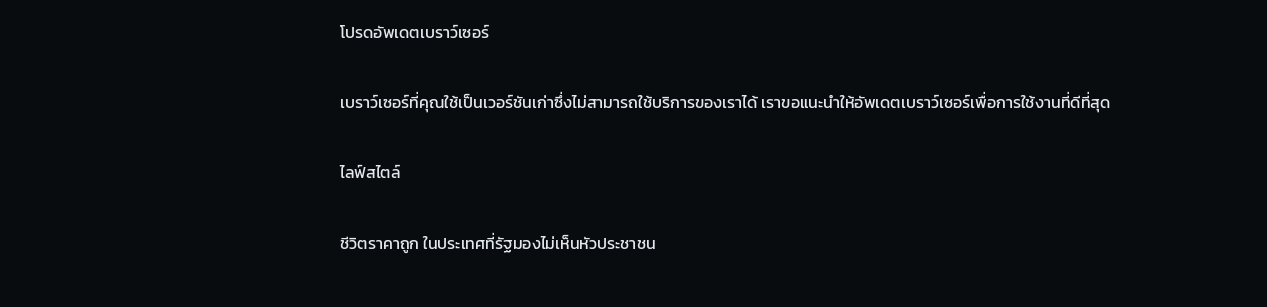โปรดอัพเดตเบราว์เซอร์

เบราว์เซอร์ที่คุณใช้เป็นเวอร์ชันเก่าซึ่งไม่สามารถใช้บริการของเราได้ เราขอแนะนำให้อัพเดตเบราว์เซอร์เพื่อการใช้งานที่ดีที่สุด

ไลฟ์สไตล์

ชีวิตราคาถูก ในประเทศที่รัฐมองไม่เห็นหัวประชาชน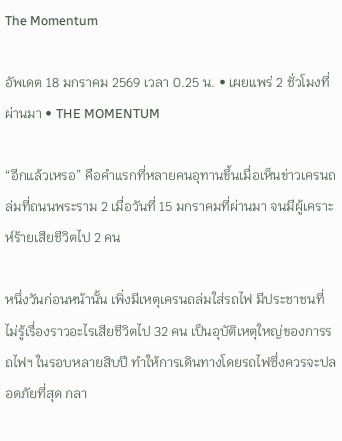The Momentum

อัพเดต 18 มกราคม 2569 เวลา 0.25 น. • เผยแพร่ 2 ชั่วโมงที่ผ่านมา • THE MOMENTUM

“อีกแล้วเหรอ” คือคำแรกที่หลายคนอุทานขึ้นเมื่อเห็นข่าวเครนถล่มที่ถนนพระราม 2 เมื่อวันที่ 15 มกราคมที่ผ่านมา จนมีผู้เคราะห์ร้ายเสียชีวิตไป 2 คน

หนึ่งวันก่อนหน้านั้น เพิ่งมีเหตุเครนถล่มใส่รถไฟ มีประชาชนที่ไม่รู้เรื่องราวอะไรเสียชีวิตไป 32 คน เป็นอุบัติเหตุใหญ่ของการรถไฟฯ ในรอบหลายสิบปี ทำให้การเดินทางโดยรถไฟซึ่งควรจะปลอดภัยที่สุด กลา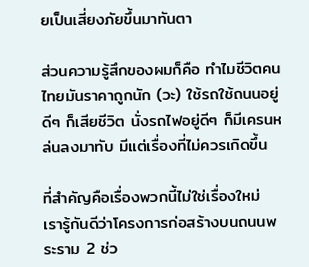ยเป็นเสี่ยงภัยขึ้นมาทันตา

ส่วนความรู้สึกของผมก็คือ ทำไมชีวิตคนไทยมันราคาถูกนัก (วะ) ใช้รถใช้ถนนอยู่ดีๆ ก็เสียชีวิต นั่งรถไฟอยู่ดีๆ ก็มีเครนหล่นลงมาทับ มีแต่เรื่องที่ไม่ควรเกิดขึ้น

ที่สำคัญคือเรื่องพวกนี้ไม่ใช่เรื่องใหม่ เรารู้กันดีว่าโครงการก่อสร้างบนถนนพระราม 2 ช่ว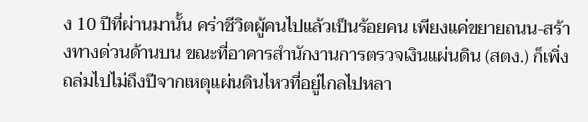ง 10 ปีที่ผ่านมานั้น คร่าชีวิตผู้คนไปแล้วเป็นร้อยคน เพียงแค่ขยายถนน-สร้างทางด่วนด้านบน ขณะที่อาคารสำนักงานการตรวจเงินแผ่นดิน (สตง.) ก็เพิ่งถล่มไปไม่ถึงปีจากเหตุแผ่นดินไหวที่อยู่ไกลไปหลา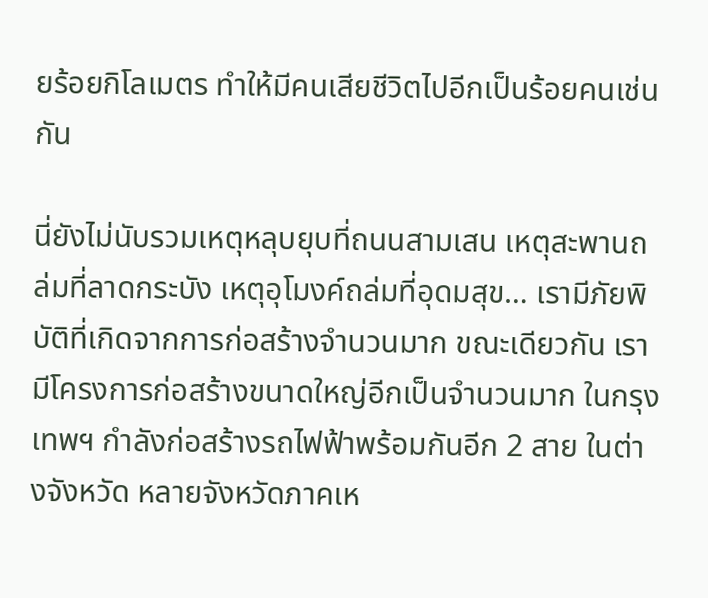ยร้อยกิโลเมตร ทำให้มีคนเสียชีวิตไปอีกเป็นร้อยคนเช่นกัน

นี่ยังไม่นับรวมเหตุหลุบยุบที่ถนนสามเสน เหตุสะพานถล่มที่ลาดกระบัง เหตุอุโมงค์ถล่มที่อุดมสุข… เรามีภัยพิบัติที่เกิดจากการก่อสร้างจำนวนมาก ขณะเดียวกัน เรามีโครงการก่อสร้างขนาดใหญ่อีกเป็นจำนวนมาก ในกรุงเทพฯ กำลังก่อสร้างรถไฟฟ้าพร้อมกันอีก 2 สาย ในต่างจังหวัด หลายจังหวัดภาคเห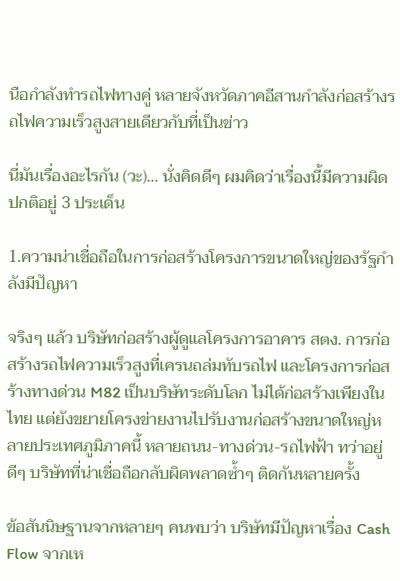นือกำลังทำรถไฟทางคู่ หลายจังหวัดภาคอีสานกำลังก่อสร้างรถไฟความเร็วสูงสายเดียวกับที่เป็นข่าว

นี่มันเรื่องอะไรกัน (วะ)… นั่งคิดดีๆ ผมคิดว่าเรื่องนี้มีความผิดปกติอยู่ 3 ประเด็น

1.ความน่าเชื่อถือในการก่อสร้างโครงการขนาดใหญ่ของรัฐกำลังมีปัญหา

จริงๆ แล้ว บริษัทก่อสร้างผู้ดูแลโครงการอาคาร สตง. การก่อสร้างรถไฟความเร็วสูงที่เครนถล่มทับรถไฟ และโครงการก่อสร้างทางด่วน M82 เป็นบริษัทระดับโลก ไม่ได้ก่อสร้างเพียงในไทย แต่ยังขยายโครงข่ายงานไปรับงานก่อสร้างขนาดใหญ่หลายประเทศภูมิภาคนี้ หลายถนน-ทางด่วน-รถไฟฟ้า ทว่าอยู่ดีๆ บริษัทที่น่าเชื่อถือกลับผิดพลาดซ้ำๆ ติดกันหลายครั้ง

ข้อสันนิษฐานจากหลายๆ คนพบว่า บริษัทมีปัญหาเรื่อง Cash Flow จากเห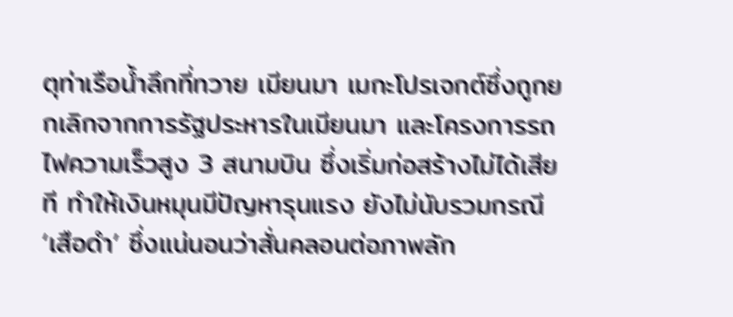ตุท่าเรือน้ำลึกที่ทวาย เมียนมา เมกะโปรเจกต์ซึ่งถูกยกเลิกจากการรัฐประหารในเมียนมา และโครงการรถไฟความเร็วสูง 3 สนามบิน ซึ่งเริ่มก่อสร้างไม่ได้เสียที ทำให้เงินหมุนมีปัญหารุนแรง ยังไม่นับรวมกรณี ‘เสือดำ’ ซึ่งแน่นอนว่าสั่นคลอนต่อภาพลัก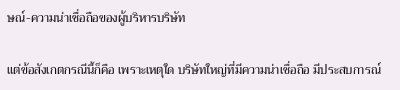ษณ์-ความน่าเชื่อถือของผู้บริหารบริษัท

แต่ข้อสังเกตกรณีนี้ก็คือ เพราะเหตุใด บริษัทใหญ่ที่มีความน่าเชื่อถือ มีประสบการณ์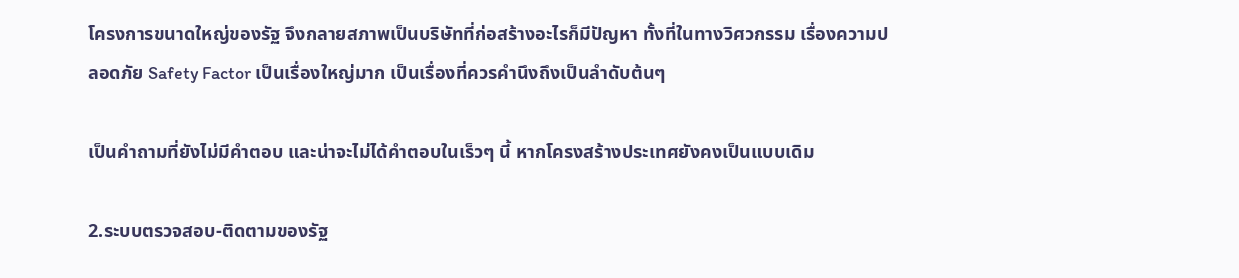โครงการขนาดใหญ่ของรัฐ จึงกลายสภาพเป็นบริษัทที่ก่อสร้างอะไรก็มีปัญหา ทั้งที่ในทางวิศวกรรม เรื่องความปลอดภัย Safety Factor เป็นเรื่องใหญ่มาก เป็นเรื่องที่ควรคำนึงถึงเป็นลำดับต้นๆ

เป็นคำถามที่ยังไม่มีคำตอบ และน่าจะไม่ได้คำตอบในเร็วๆ นี้ หากโครงสร้างประเทศยังคงเป็นแบบเดิม

2.ระบบตรวจสอบ-ติดตามของรัฐ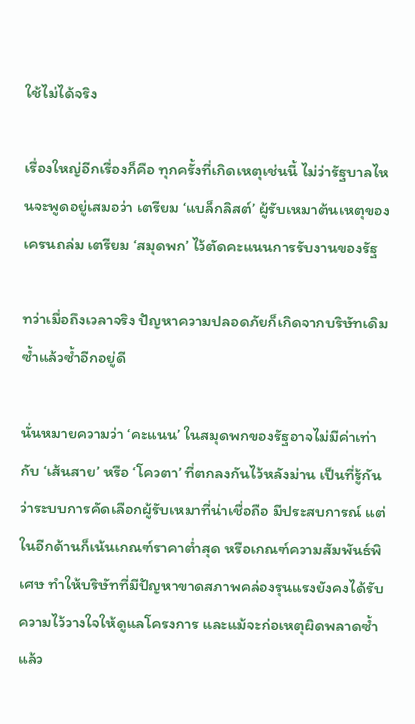ใช้ไม่ได้จริง

เรื่องใหญ่อีกเรื่องก็คือ ทุกครั้งที่เกิดเหตุเช่นนี้ ไม่ว่ารัฐบาลไหนจะพูดอยู่เสมอว่า เตรียม ‘แบล็กลิสต์’ ผู้รับเหมาต้นเหตุของเครนถล่ม เตรียม ‘สมุดพก’ ไว้ตัดคะแนนการรับงานของรัฐ

ทว่าเมื่อถึงเวลาจริง ปัญหาความปลอดภัยก็เกิดจากบริษัทเดิมซ้ำแล้วซ้ำอีกอยู่ดี

นั่นหมายความว่า ‘คะแนน’ ในสมุดพกของรัฐอาจไม่มีค่าเท่ากับ ‘เส้นสาย’ หรือ ‘โควตา’ ที่ตกลงกันไว้หลังม่าน เป็นที่รู้กันว่าระบบการคัดเลือกผู้รับเหมาที่น่าเชื่อถือ มีประสบการณ์ แต่ในอีกด้านก็เน้นเกณฑ์ราคาต่ำสุด หรือเกณฑ์ความสัมพันธ์พิเศษ ทำให้บริษัทที่มีปัญหาขาดสภาพคล่องรุนแรงยังคงได้รับความไว้วางใจให้ดูแลโครงการ และแม้จะก่อเหตุผิดพลาดซ้ำแล้ว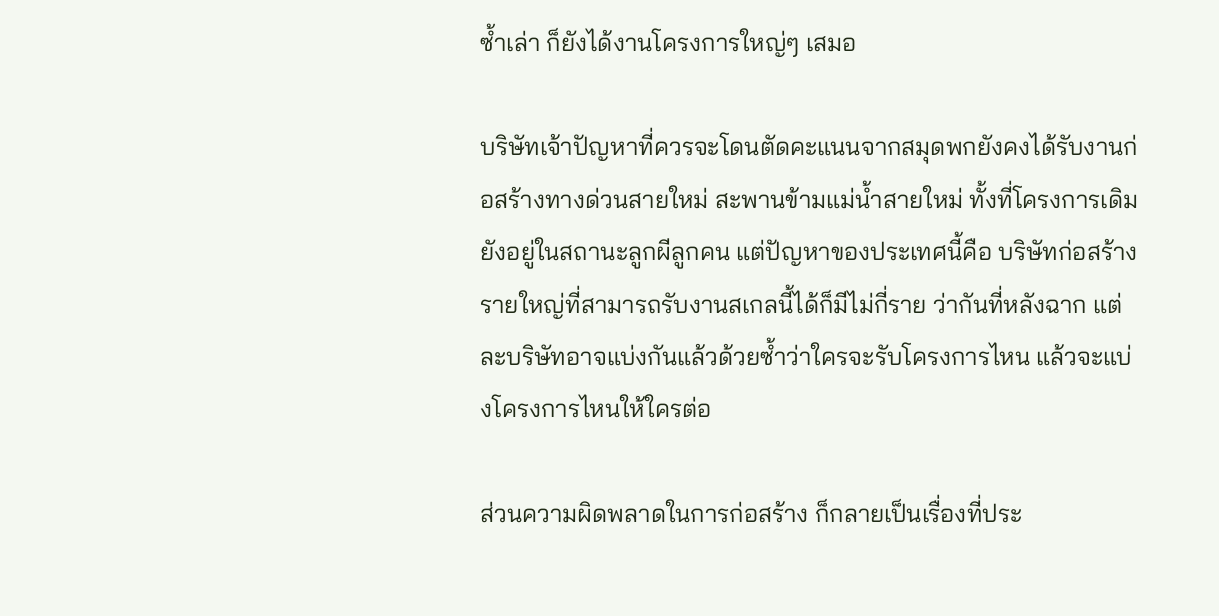ซ้ำเล่า ก็ยังได้งานโครงการใหญ่ๆ เสมอ

บริษัทเจ้าปัญหาที่ควรจะโดนตัดคะแนนจากสมุดพกยังคงได้รับงานก่อสร้างทางด่วนสายใหม่ สะพานข้ามแม่น้ำสายใหม่ ทั้งที่โครงการเดิมยังอยู่ในสถานะลูกผีลูกคน แต่ปัญหาของประเทศนี้คือ บริษัทก่อสร้างรายใหญ่ที่สามารถรับงานสเกลนี้ได้ก็มีไม่กี่ราย ว่ากันที่หลังฉาก แต่ละบริษัทอาจแบ่งกันแล้วด้วยซ้ำว่าใครจะรับโครงการไหน แล้วจะแบ่งโครงการไหนให้ใครต่อ

ส่วนความผิดพลาดในการก่อสร้าง ก็กลายเป็นเรื่องที่ประ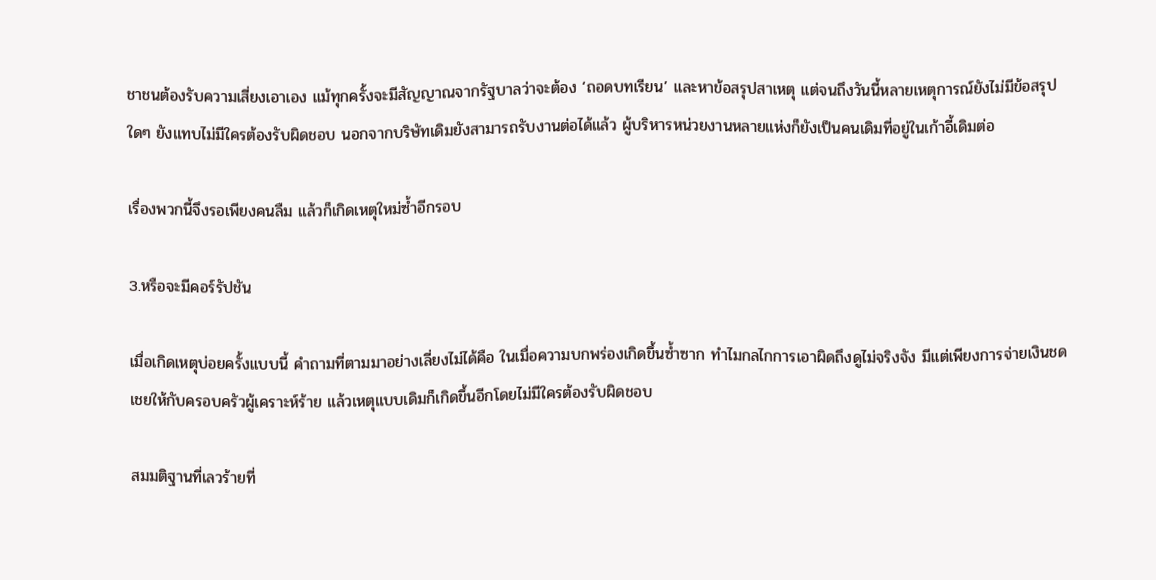ชาชนต้องรับความเสี่ยงเอาเอง แม้ทุกครั้งจะมีสัญญาณจากรัฐบาลว่าจะต้อง ‘ถอดบทเรียน’ และหาข้อสรุปสาเหตุ แต่จนถึงวันนี้หลายเหตุการณ์ยังไม่มีข้อสรุปใดๆ ยังแทบไม่มีใครต้องรับผิดชอบ นอกจากบริษัทเดิมยังสามารถรับงานต่อได้แล้ว ผู้บริหารหน่วยงานหลายแห่งก็ยังเป็นคนเดิมที่อยู่ในเก้าอี้เดิมต่อ

เรื่องพวกนี้จึงรอเพียงคนลืม แล้วก็เกิดเหตุใหม่ซ้ำอีกรอบ

3.หรือจะมีคอร์รัปชัน

เมื่อเกิดเหตุบ่อยครั้งแบบนี้ คำถามที่ตามมาอย่างเลี่ยงไม่ได้คือ ในเมื่อความบกพร่องเกิดขึ้นซ้ำซาก ทำไมกลไกการเอาผิดถึงดูไม่จริงจัง มีแต่เพียงการจ่ายเงินชดเชยให้กับครอบครัวผู้เคราะห์ร้าย แล้วเหตุแบบเดิมก็เกิดขึ้นอีกโดยไม่มีใครต้องรับผิดชอบ

สมมติฐานที่เลวร้ายที่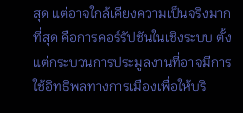สุด แต่อาจใกล้เคียงความเป็นจริงมากที่สุด คือการคอร์รัปชันในเชิงระบบ ตั้งแต่กระบวนการประมูลงานที่อาจมีการใช้อิทธิพลทางการเมืองเพื่อให้บริ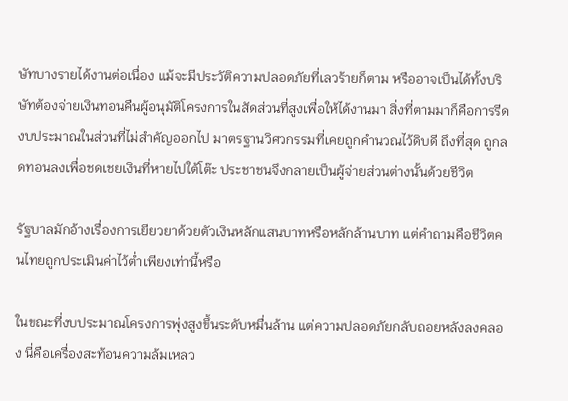ษัทบางรายได้งานต่อเนื่อง แม้จะมีประวัติความปลอดภัยที่เลวร้ายก็ตาม หรืออาจเป็นได้ทั้งบริษัทต้องจ่ายเงินทอนคืนผู้อนุมัติโครงการในสัดส่วนที่สูงเพื่อให้ได้งานมา สิ่งที่ตามมาก็คือการรีดงบประมาณในส่วนที่ไม่สำคัญออกไป มาตรฐานวิศวกรรมที่เคยถูกคำนวณไว้ดิบดี ถึงที่สุด ถูกลดทอนลงเพื่อชดเชยเงินที่หายไปใต้โต๊ะ ประชาชนจึงกลายเป็นผู้จ่ายส่วนต่างนั้นด้วยชีวิต

รัฐบาลมักอ้างเรื่องการเยียวยาด้วยตัวเงินหลักแสนบาทหรือหลักล้านบาท แต่คำถามคือชีวิตคนไทยถูกประเมินค่าไว้ต่ำเพียงเท่านี้หรือ

ในขณะที่งบประมาณโครงการพุ่งสูงขึ้นระดับหมื่นล้าน แต่ความปลอดภัยกลับถอยหลังลงคลอง นี่คือเครื่องสะท้อนความล้มเหลว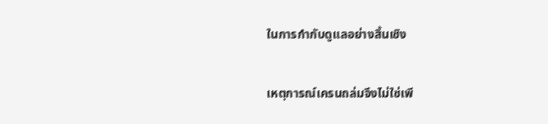ในการกำกับดูแลอย่างสิ้นเชิง

เหตุการณ์เครนถล่มจึงไม่ใช่เพี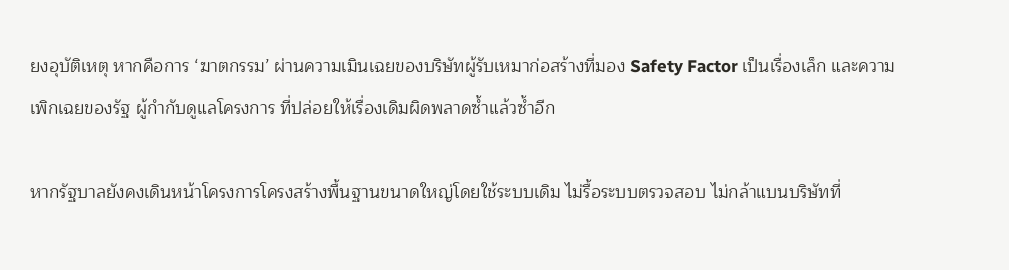ยงอุบัติเหตุ หากคือการ ‘ฆาตกรรม’ ผ่านความเมินเฉยของบริษัทผู้รับเหมาก่อสร้างที่มอง Safety Factor เป็นเรื่องเล็ก และความเพิกเฉยของรัฐ ผู้กำกับดูแลโครงการ ที่ปล่อยให้เรื่องเดิมผิดพลาดซ้ำแล้วซ้ำอีก

หากรัฐบาลยังคงเดินหน้าโครงการโครงสร้างพื้นฐานขนาดใหญ่โดยใช้ระบบเดิม ไม่รื้อระบบตรวจสอบ ไม่กล้าแบนบริษัทที่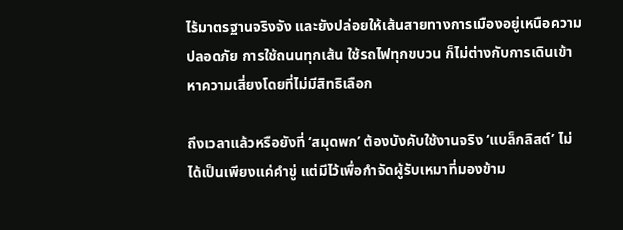ไร้มาตรฐานจริงจัง และยังปล่อยให้เส้นสายทางการเมืองอยู่เหนือความปลอดภัย การใช้ถนนทุกเส้น ใช้รถไฟทุกขบวน ก็ไม่ต่างกับการเดินเข้าหาความเสี่ยงโดยที่ไม่มีสิทธิเลือก

ถึงเวลาแล้วหรือยังที่ ‘สมุดพก’ ต้องบังคับใช้งานจริง ‘แบล็กลิสต์’ ไม่ได้เป็นเพียงแค่คำขู่ แต่มีไว้เพื่อกำจัดผู้รับเหมาที่มองข้าม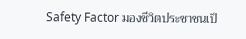Safety Factor มองชีวิตประชาชนเป็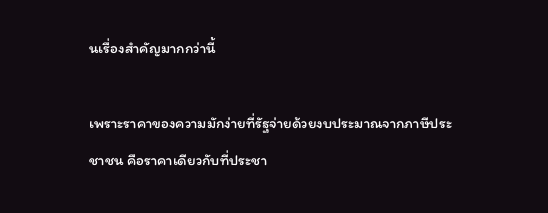นเรื่องสำคัญมากกว่านี้

เพราะราคาของความมักง่ายที่รัฐจ่ายด้วยงบประมาณจากภาษีประชาชน คือราคาเดียวกับที่ประชา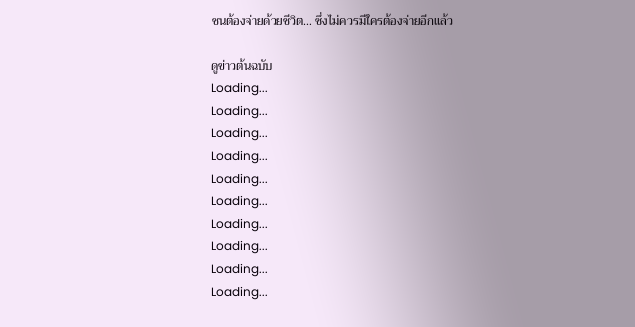ชนต้องจ่ายด้วยชีวิต… ซึ่งไม่ควรมีใครต้องจ่ายอีกแล้ว

ดูข่าวต้นฉบับ
Loading...
Loading...
Loading...
Loading...
Loading...
Loading...
Loading...
Loading...
Loading...
Loading...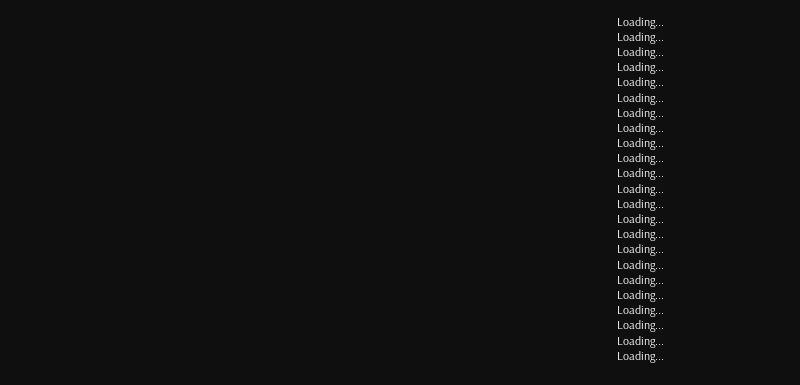Loading...
Loading...
Loading...
Loading...
Loading...
Loading...
Loading...
Loading...
Loading...
Loading...
Loading...
Loading...
Loading...
Loading...
Loading...
Loading...
Loading...
Loading...
Loading...
Loading...
Loading...
Loading...
Loading...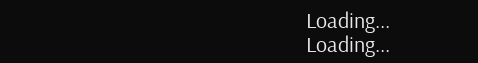Loading...
Loading...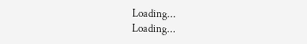Loading...
Loading...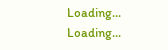Loading...
Loading...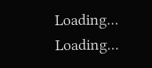Loading...
Loading...